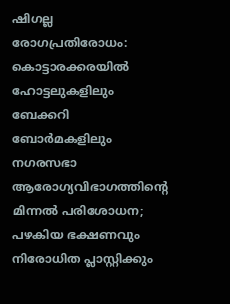ഷിഗല്ല രോഗപ്രതിരോധം: കൊട്ടാരക്കരയിൽ ഹോട്ടലുകളിലും ബേക്കറി ബോർമകളിലും നഗരസഭാ ആരോഗ്യവിഭാഗത്തിന്റെ മിന്നൽ പരിശോധന; പഴകിയ ഭക്ഷണവും നിരോധിത പ്ലാസ്റ്റിക്കും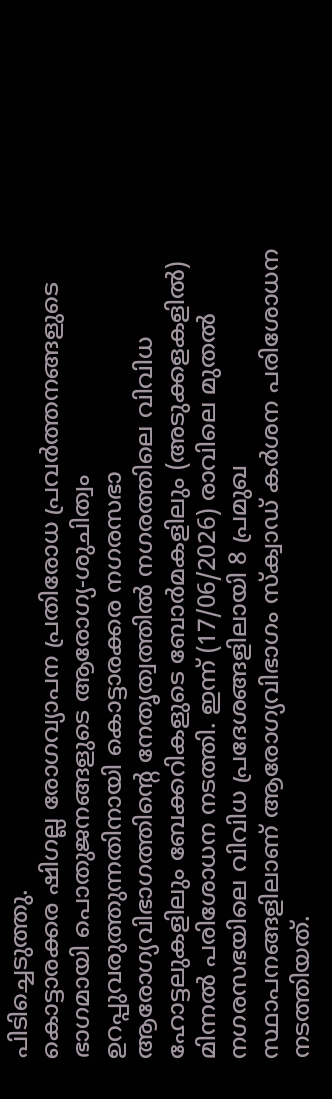പിടിച്ചെടുത്തു.
കൊട്ടാരക്കര ഷിഗല്ല രോഗവ്യാപന പ്രതിരോധ പ്രവർത്തനങ്ങളുടെ ഭാഗമായി പൊതുജനങ്ങളുടെ ആരോഗ്യ-ശുചിത്വം ഉറപ്പുവരുത്തുന്നതിനായി കൊട്ടാരക്കര നഗരസഭാ ആരോഗ്യവിഭാഗത്തിന്റെ നേതൃത്വത്തിൽ നഗരത്തിലെ വിവിധ ഹോട്ടലുകളിലും ബേക്കറികളുടെ ബോർമകളിലും (അടുക്കളകളിൽ) മിന്നൽ പരിശോധന നടത്തി. ഇന്ന് (17/06/2026) രാവിലെ മുതൽ നഗരസഭയിലെ വിവിധ പ്രദേശങ്ങളിലായി 8 പ്രമുഖ സ്ഥാപനങ്ങളിലാണ് ആരോഗ്യവിഭാഗം സ്ക്വാഡ് കർശന പരിശോധന നടത്തിയത്.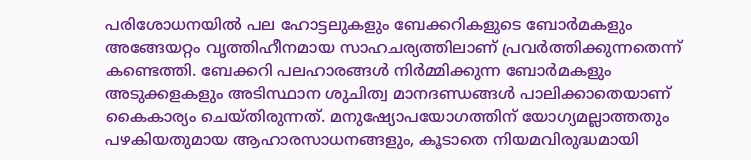പരിശോധനയിൽ പല ഹോട്ടലുകളും ബേക്കറികളുടെ ബോർമകളും അങ്ങേയറ്റം വൃത്തിഹീനമായ സാഹചര്യത്തിലാണ് പ്രവർത്തിക്കുന്നതെന്ന് കണ്ടെത്തി. ബേക്കറി പലഹാരങ്ങൾ നിർമ്മിക്കുന്ന ബോർമകളും അടുക്കളകളും അടിസ്ഥാന ശുചിത്വ മാനദണ്ഡങ്ങൾ പാലിക്കാതെയാണ് കൈകാര്യം ചെയ്തിരുന്നത്. മനുഷ്യോപയോഗത്തിന് യോഗ്യമല്ലാത്തതും പഴകിയതുമായ ആഹാരസാധനങ്ങളും, കൂടാതെ നിയമവിരുദ്ധമായി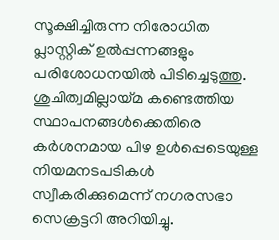സൂക്ഷിച്ചിരുന്ന നിരോധിത പ്ലാസ്റ്റിക് ഉൽപ്പന്നങ്ങളും പരിശോധനയിൽ പിടിച്ചെടുത്തു. ശുചിത്വമില്ലായ്മ കണ്ടെത്തിയ സ്ഥാപനങ്ങൾക്കെതിരെ കർശനമായ പിഴ ഉൾപ്പെടെയുള്ള നിയമനടപടികൾ സ്വീകരിക്കുമെന്ന് നഗരസഭാ സെക്രട്ടറി അറിയിച്ചു.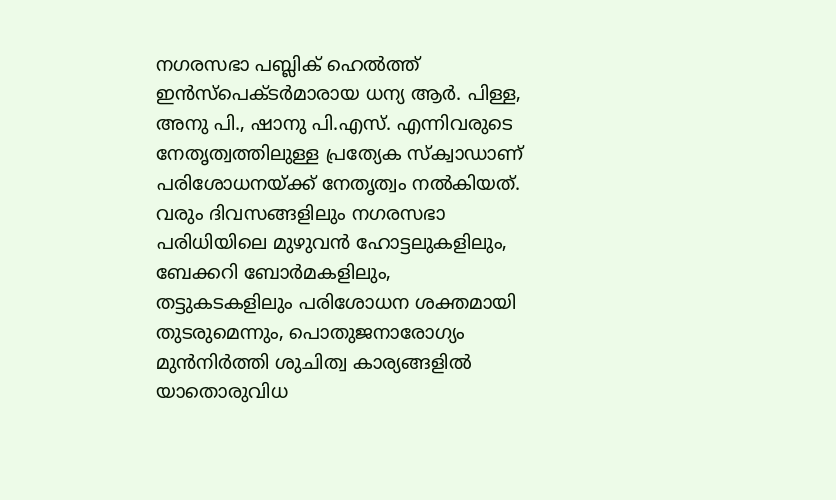നഗരസഭാ പബ്ലിക് ഹെൽത്ത് ഇൻസ്പെക്ടർമാരായ ധന്യ ആർ. പിള്ള, അനു പി., ഷാനു പി.എസ്. എന്നിവരുടെ നേതൃത്വത്തിലുള്ള പ്രത്യേക സ്ക്വാഡാണ് പരിശോധനയ്ക്ക് നേതൃത്വം നൽകിയത്. വരും ദിവസങ്ങളിലും നഗരസഭാ പരിധിയിലെ മുഴുവൻ ഹോട്ടലുകളിലും, ബേക്കറി ബോർമകളിലും, തട്ടുകടകളിലും പരിശോധന ശക്തമായി തുടരുമെന്നും, പൊതുജനാരോഗ്യം മുൻനിർത്തി ശുചിത്വ കാര്യങ്ങളിൽ യാതൊരുവിധ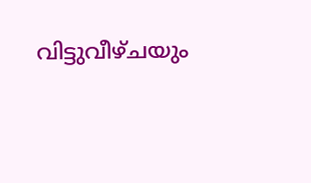വിട്ടുവീഴ്ചയും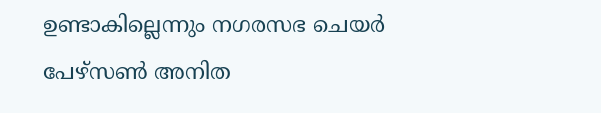ഉണ്ടാകില്ലെന്നും നഗരസഭ ചെയർ പേഴ്സൺ അനിത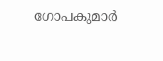ഗോപകുമാർ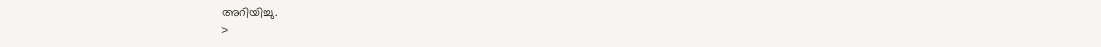അറിയിച്ചു.
>